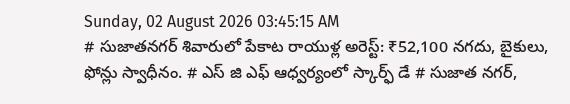Sunday, 02 August 2026 03:45:15 AM
# సుజాతనగర్ శివారులో పేకాట రాయుళ్ల అరెస్ట్: ₹52,100 నగదు, బైకులు, ఫోన్లు స్వాధీనం. # ఎస్ జి ఎఫ్ ఆధ్వర్యంలో స్కార్ఫ్ డే # సుజాత నగర్,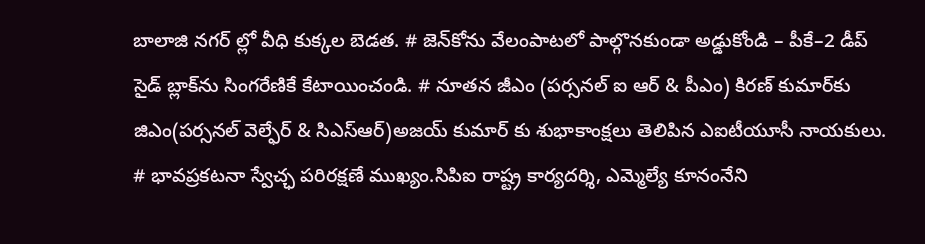బాలాజి నగర్ ల్లో వీధి కుక్కల బెడత. # జెన్‌కోను వేలంపాటలో పాల్గొనకుండా అడ్డుకోండి – పీకే–2 డీప్ సైడ్ బ్లాక్‌ను సింగరేణికే కేటాయించండి. # నూతన జీఎం (పర్సనల్ ఐ ఆర్ & పీఎం) కిరణ్ కుమార్‌కు జిఎం(పర్సనల్ వెల్ఫేర్ & సిఎస్ఆర్)అజయ్ కుమార్ కు శుభాకాంక్షలు తెలిపిన ఎఐటీయూసీ నాయకులు. # భావప్రకటనా స్వేచ్ఛ పరిరక్షణే ముఖ్యం.సిపిఐ రాష్ట్ర కార్యదర్శి, ఎమ్మెల్యే కూనంనేని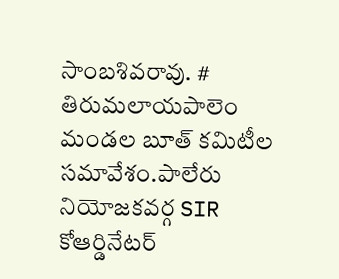సాంబశివరావు. # తిరుమలాయపాలెం మండల బూత్ కమిటీల సమావేశం.పాలేరు నియోజకవర్గ SIR కోఆర్డినేటర్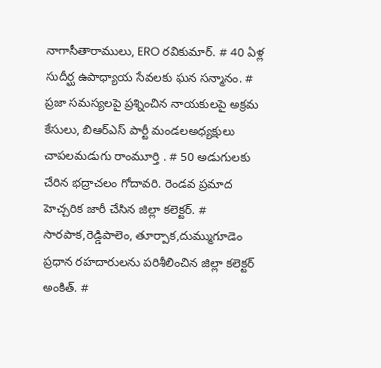నాగాసీతారాములు, ERO రవికుమార్. # 40 ఏళ్ల సుదీర్ఘ ఉపాధ్యాయ సేవలకు ఘన సన్మానం. # ప్రజా సమస్యలపై ప్రశ్నించిన నాయకులపై అక్రమ కేసులు, బిఆర్ఎస్ పార్టీ మండలఅధ్యక్షులు చాపలమడుగు రాంమూర్తి . # 50 అడుగులకు చేరిన భద్రాచలం గోదావరి. రెండవ ప్రమాద హెచ్చరిక జారీ చేసిన జిల్లా కలెక్టర్. # సారపాక,రెడ్డిపాలెం, తూర్పాక,దుమ్ముగూడెం ప్రధాన రహదారులను పరిశీలించిన జిల్లా కలెక్టర్ అంకిత్. #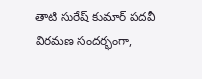తాటి సురేష్ కుమార్ పదవీ విరమణ సందర్భంగా,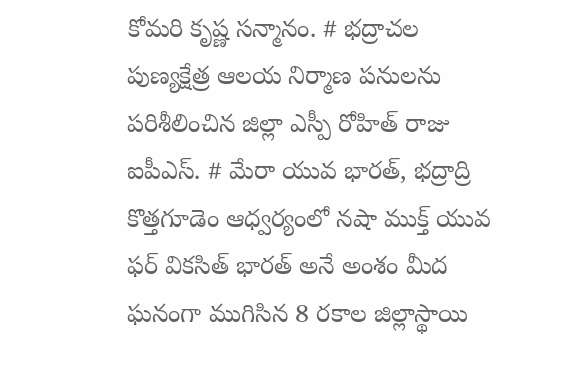కోమరి కృష్ణ సన్మానం. # భద్రాచల పుణ్యక్షేత్ర ఆలయ నిర్మాణ పనులను పరిశీలించిన జిల్లా ఎస్పీ రోహిత్ రాజు ఐపీఎస్. # మేరా యువ భారత్, భద్రాద్రి కొత్తగూడెం ఆధ్వర్యంలో నషా ముక్త్ యువ ఫర్ వికసిత్ భారత్ అనే అంశం మీద ఘనంగా ముగిసిన 8 రకాల జిల్లాస్థాయి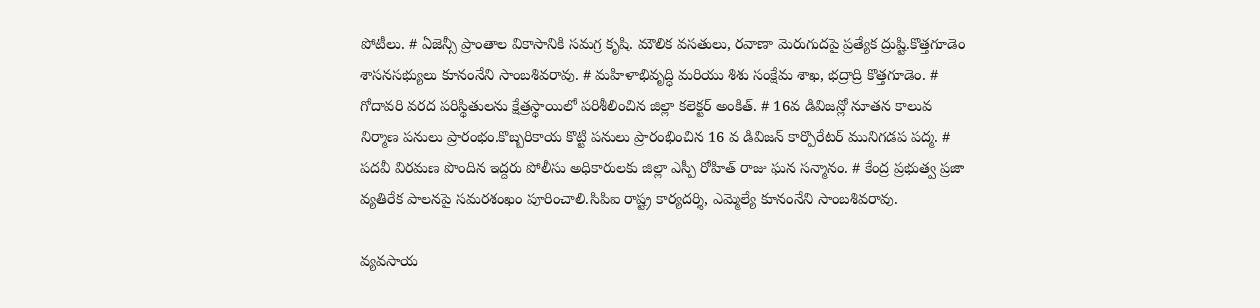పోటీలు. # ఏజెన్సీ ప్రాంతాల వికాసానికి సమగ్ర కృషి. మౌలిక వసతులు, రవాణా మెరుగుదపై ప్రత్యేక ద్రుష్టి.కొత్తగూడెం శాసనసభ్యులు కూనంనేని సాంబశివరావు. # మహిళాభివృద్ధి మరియు శిశు సంక్షేమ శాఖ, భద్రాద్రి కొత్తగూడెం. # గోదావరి వరద పరిస్థితులను క్షేత్రస్థాయిలో పరిశీలించిన జిల్లా కలెక్టర్ అంకిత్. # 16వ డివిజన్లో నూతన కాలువ నిర్మాణ పనులు ప్రారంభం.కొబ్బరికాయ కొట్టి పనులు ప్రారంభించిన 16 వ డివిజన్ కార్పొరేటర్ మునిగడప పద్మ. # పదవీ విరమణ పొందిన ఇద్దరు పోలీసు అధికారులకు జిల్లా ఎస్పీ రోహిత్ రాజు ఘన సన్మానం. # కేంద్ర ప్రభుత్వ ప్రజా వ్యతిరేక పాలనపై సమరశంఖం పూరించాలి.సిపిఐ రాష్ట్ర కార్యదర్శి, ఎమ్మెల్యే కూనంనేని సాంబశివరావు.

వ్యవసాయ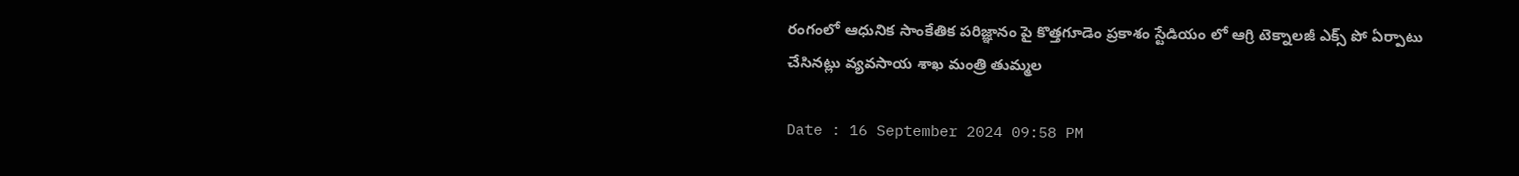రంగంలో ఆధునిక సాంకేతిక పరిజ్ఞానం పై కొత్తగూడెం ప్రకాశం స్టేడియం లో ఆగ్రి టెక్నాలజీ ఎక్స్ పో ఏర్పాటు చేసినట్లు వ్యవసాయ శాఖ మంత్రి తుమ్మల

Date : 16 September 2024 09:58 PM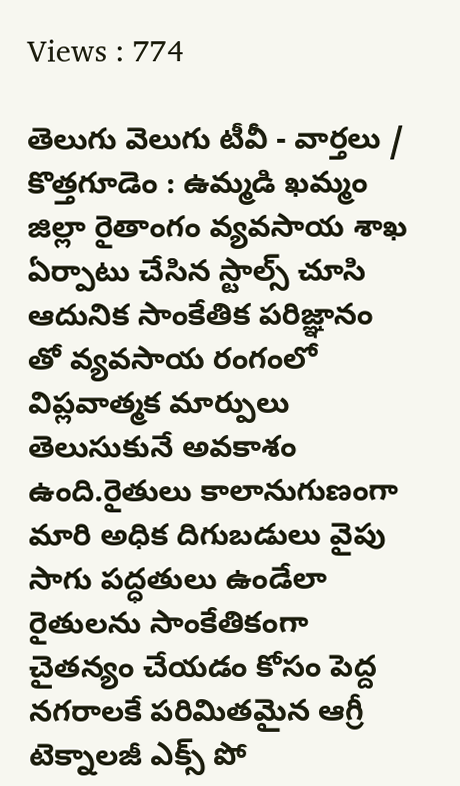Views : 774

తెలుగు వెలుగు టీవీ - వార్తలు / కొత్తగూడెం : ఉమ్మడి ఖమ్మం జిల్లా రైతాంగం వ్యవసాయ శాఖ ఏర్పాటు చేసిన స్టాల్స్ చూసి ఆదునిక సాంకేతిక పరిజ్ఞానం తో వ్యవసాయ రంగంలో విప్లవాత్మక మార్పులు తెలుసుకునే అవకాశం ఉంది.రైతులు కాలానుగుణంగా మారి అధిక దిగుబడులు వైపు సాగు పద్ధతులు ఉండేలా రైతులను సాంకేతికంగా చైతన్యం చేయడం కోసం పెద్ద నగరాలకే పరిమితమైన ఆగ్రీ టెక్నాలజీ ఎక్స్ పో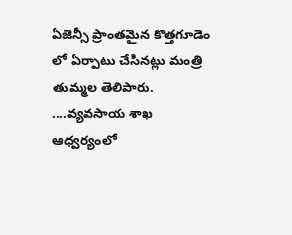ఏజెన్సీ ప్రాంతమైన కొత్తగూడెం లో ఏర్పాటు చేసినట్లు మంత్రి తుమ్మల తెలిపారు. ....వ్యవసాయ శాఖ ఆధ్వర్యంలో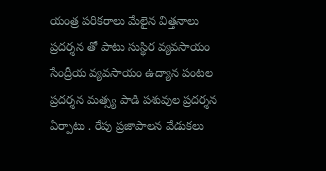యంత్ర పరికరాలు మేలైన విత్తనాలు ప్రదర్శన తో పాటు సుస్థిర వ్యవసాయం సేంద్రీయ వ్యవసాయం ఉద్యాన పంటల ప్రదర్శన మత్స్య పాడి పశువుల ప్రదర్శన ఏర్పాటు . రేపు ప్రజాపాలన వేడుకలు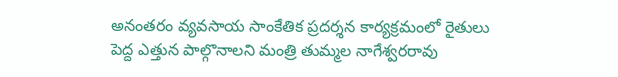అనంతరం వ్యవసాయ సాంకేతిక ప్రదర్శన కార్యక్రమంలో రైతులు పెద్ద ఎత్తున పాల్గొనాలని మంత్రి తుమ్మల నాగేశ్వరరావు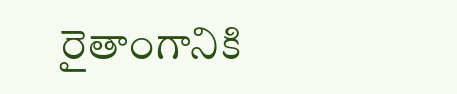రైతాంగానికి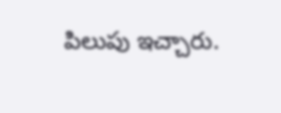పిలుపు ఇచ్చారు.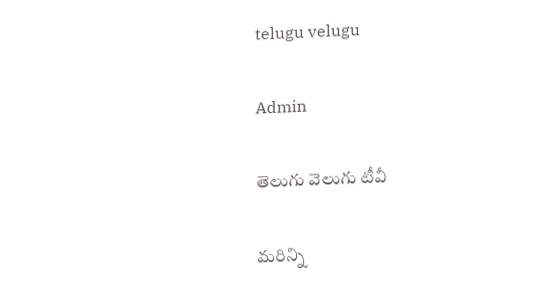telugu velugu

Admin

తెలుగు వెలుగు టీవీ

మరిన్ని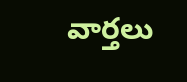వార్తలు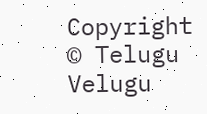Copyright © Telugu Velugu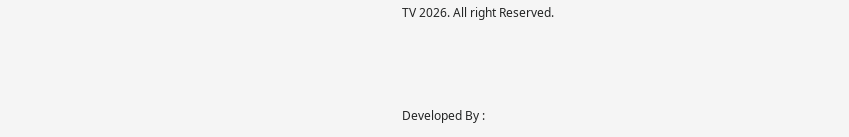TV 2026. All right Reserved.



Developed By :